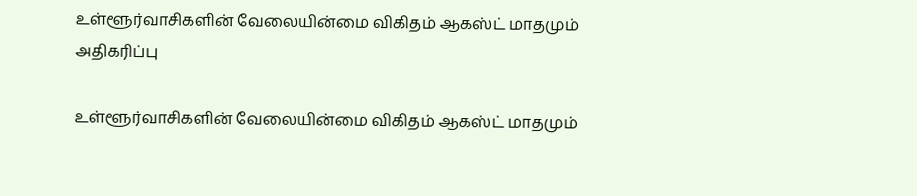உள்ளூர்வாசிகளின் வேலையின்மை விகிதம் ஆகஸ்ட் மாதமும் அதிகரிப்பு

உள்ளூர்வாசிகளின் வேலையின்மை விகிதம் ஆகஸ்ட் மாதமும்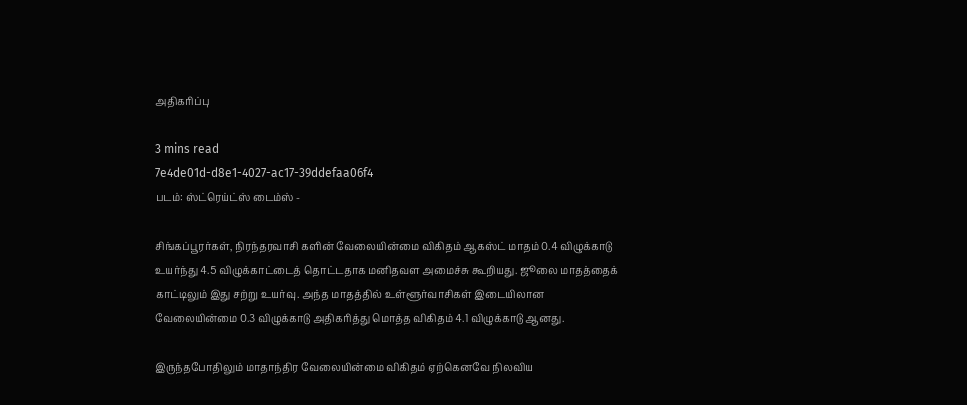அதிகரிப்பு

3 mins read
7e4de01d-d8e1-4027-ac17-39ddefaa06f4
படம்: ஸ்ட்ரெய்ட்ஸ் டைம்ஸ் -

சிங்கப்பூரர்கள், நிரந்தரவாசி களின் வேலையின்மை விகிதம் ஆகஸ்ட் மாதம் 0.4 விழுக்காடு உயர்ந்து 4.5 விழுக்காட்டைத் தொட்டதாக மனிதவள அமைச்சு கூறியது. ஜூலை மாதத்தைக் காட்டிலும் இது சற்று உயர்வு. அந்த மாதத்தில் உள்ளூர்வாசிகள் இடையிலான வேலையின்மை 0.3 விழுக்காடு அதிகரித்து மொத்த விகிதம் 4.1 விழுக்காடு ஆனது.

இருந்தபோதிலும் மாதாந்திர வேலையின்மை விகிதம் ஏற்கெனவே நிலவிய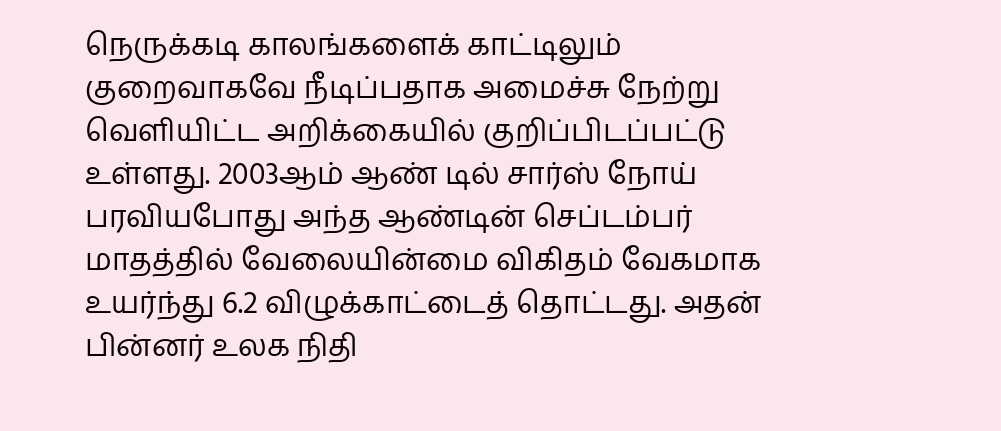நெருக்கடி காலங்களைக் காட்டிலும் குறைவாகவே நீடிப்பதாக அமைச்சு நேற்று வெளியிட்ட அறிக்கையில் குறிப்பிடப்பட்டு உள்ளது. 2003ஆம் ஆண் டில் சார்ஸ் நோய் பரவியபோது அந்த ஆண்டின் செப்டம்பர் மாதத்தில் வேலையின்மை விகிதம் வேகமாக உயர்ந்து 6.2 விழுக்காட்டைத் தொட்டது. அதன் பின்னர் உலக நிதி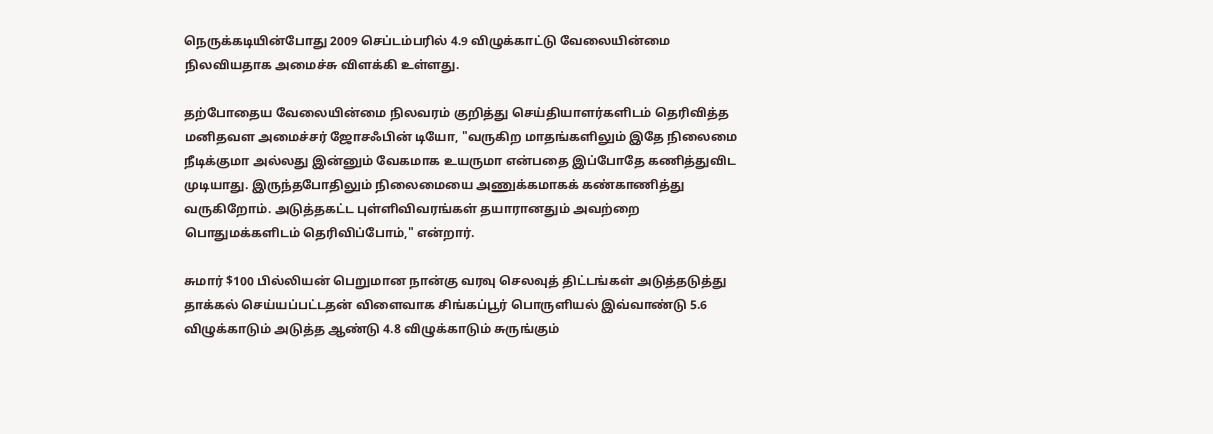நெருக்கடியின்போது 2009 செப்டம்பரில் 4.9 விழுக்காட்டு வேலையின்மை நிலவியதாக அமைச்சு விளக்கி உள்ளது.

தற்போதைய வேலையின்மை நிலவரம் குறித்து செய்தியாளர்களிடம் தெரிவித்த மனிதவள அமைச்சர் ஜோசஃபின் டியோ, "வருகிற மாதங்களிலும் இதே நிலைமை நீடிக்குமா அல்லது இன்னும் வேகமாக உயருமா என்பதை இப்போதே கணித்துவிட முடியாது. இருந்தபோதிலும் நிலைமையை அணுக்கமாகக் கண்காணித்து வருகிறோம். அடுத்தகட்ட புள்ளிவிவரங்கள் தயாரானதும் அவற்றை பொதுமக்களிடம் தெரிவிப்போம்," என்றார்.

சுமார் $100 பில்லியன் பெறுமான நான்கு வரவு செலவுத் திட்டங்கள் அடுத்தடுத்து தாக்கல் செய்யப்பட்டதன் விளைவாக சிங்கப்பூர் பொருளியல் இவ்வாண்டு 5.6 விழுக்காடும் அடுத்த ஆண்டு 4.8 விழுக்காடும் சுருங்கும்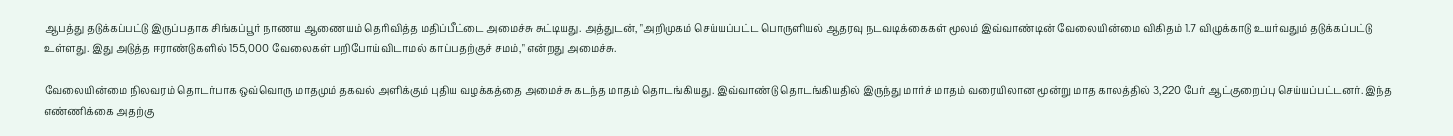ஆபத்து தடுக்கப்பட்டு இருப்பதாக சிங்கப்பூர் நாணய ஆணையம் தெரிவித்த மதிப்பீட்டை அமைச்சு சுட்டியது. அத்துடன், "அறிமுகம் செய்யப்பட்ட பொருளியல் ஆதரவு நடவடிக்கைகள் மூலம் இவ்வாண்டின் வேலையின்மை விகிதம் 1.7 விழுக்காடு உயர்வதும் தடுக்கப்பட்டு உள்ளது. இது அடுத்த ஈராண்டுகளில் 155,000 வேலைகள் பறிபோய்விடாமல் காப்பதற்குச் சமம்," என்றது அமைச்சு.

வேலையின்மை நிலவரம் தொடர்பாக ஒவ்வொரு மாதமும் தகவல் அளிக்கும் புதிய வழக்கத்தை அமைச்சு கடந்த மாதம் தொடங்கியது. இவ்வாண்டு தொடங்கியதில் இருந்து மார்ச் மாதம் வரையிலான மூன்று மாத காலத்தில் 3,220 பேர் ஆட்குறைப்பு செய்யப்பட்டனர். இந்த எண்ணிக்கை அதற்கு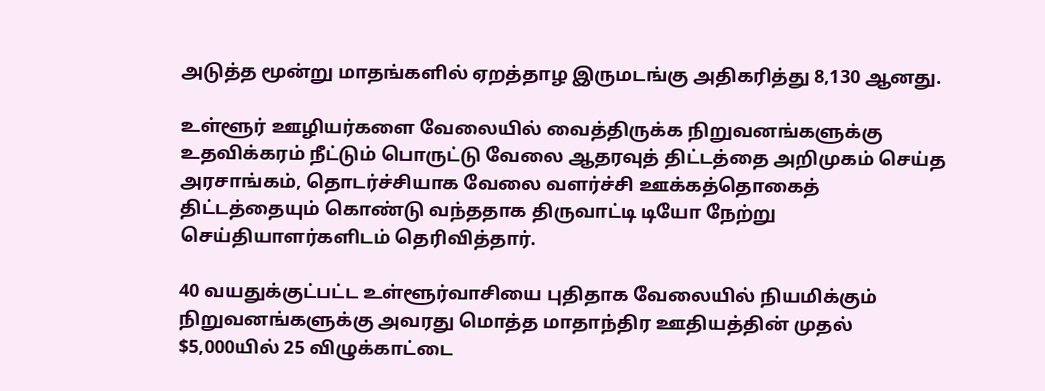அடுத்த மூன்று மாதங்களில் ஏறத்தாழ இருமடங்கு அதிகரித்து 8,130 ஆனது.

உள்ளூர் ஊழியர்களை வேலையில் வைத்திருக்க நிறுவனங்களுக்கு உதவிக்கரம் நீட்டும் பொருட்டு வேலை ஆதரவுத் திட்டத்தை அறிமுகம் செய்த அரசாங்கம், தொடர்ச்சியாக வேலை வளர்ச்சி ஊக்கத்தொகைத் திட்டத்தையும் கொண்டு வந்ததாக திருவாட்டி டியோ நேற்று செய்தியாளர்களிடம் தெரிவித்தார்.

40 வயதுக்குட்பட்ட உள்ளூர்வாசியை புதிதாக வேலையில் நியமிக்கும் நிறுவனங்களுக்கு அவரது மொத்த மாதாந்திர ஊதியத்தின் முதல் $5,000யில் 25 விழுக்காட்டை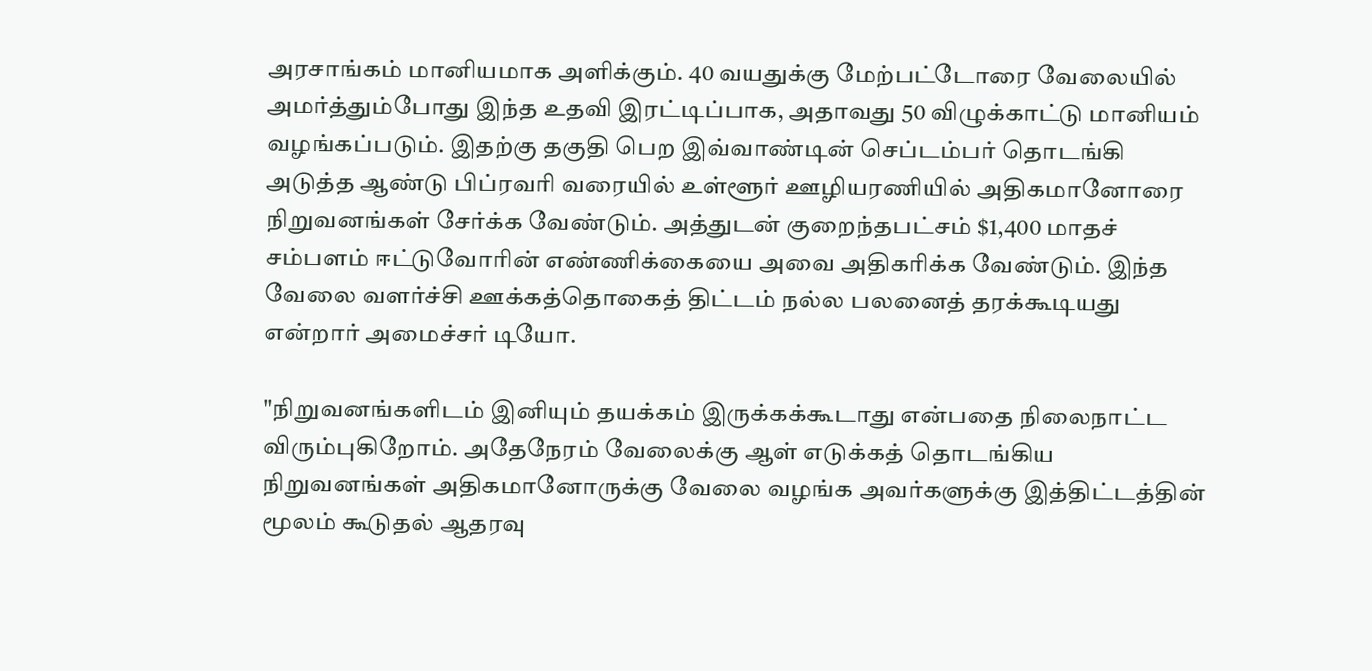அரசாங்கம் மானியமாக அளிக்கும். 40 வயதுக்கு மேற்பட்டோரை வேலையில் அமர்த்தும்போது இந்த உதவி இரட்டிப்பாக, அதாவது 50 விழுக்காட்டு மானியம் வழங்கப்படும். இதற்கு தகுதி பெற இவ்வாண்டின் செப்டம்பர் தொடங்கி அடுத்த ஆண்டு பிப்ரவரி வரையில் உள்ளூர் ஊழியரணியில் அதிகமானோரை நிறுவனங்கள் சேர்க்க வேண்டும். அத்துடன் குறைந்தபட்சம் $1,400 மாதச் சம்பளம் ஈட்டுவோரின் எண்ணிக்கையை அவை அதிகரிக்க வேண்டும். இந்த வேலை வளர்ச்சி ஊக்கத்தொகைத் திட்டம் நல்ல பலனைத் தரக்கூடியது என்றார் அமைச்சர் டியோ.

"நிறுவனங்களிடம் இனியும் தயக்கம் இருக்கக்கூடாது என்பதை நிலைநாட்ட விரும்புகிறோம். அதேநேரம் வேலைக்கு ஆள் எடுக்கத் தொடங்கிய நிறுவனங்கள் அதிகமானோருக்கு வேலை வழங்க அவர்களுக்கு இத்திட்டத்தின் மூலம் கூடுதல் ஆதரவு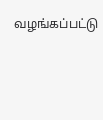வழங்கப்பட்டு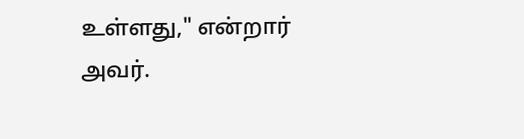உள்ளது," என்றார் அவர்.